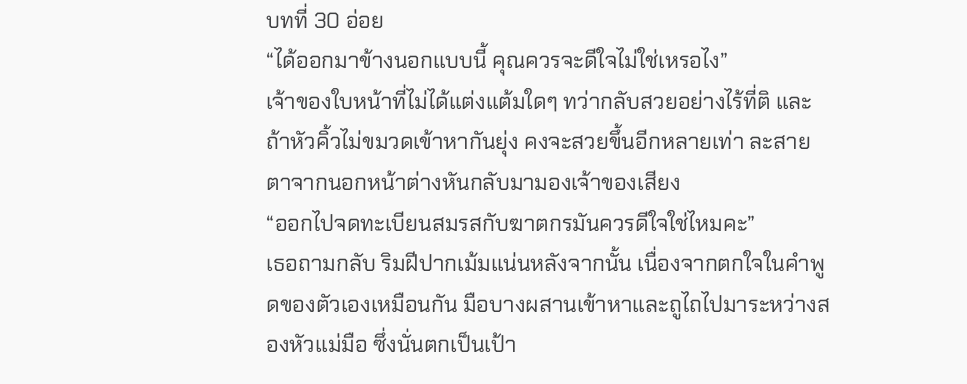บทที่ 30 อ่อย
“ได้ออกมาข้างนอกแบบนี้ คุณควรจะดีใจไม่ใช่เหรอไง”
เจ้าของใบหน้าที่ไม่ได้แต่งแต้มใดๆ ทว่ากลับสวยอย่างไร้ที่ติ และถ้าหัวคิ้วไม่ขมวดเข้าหากันยุ่ง คงจะสวยขึ้นอีกหลายเท่า ละสายตาจากนอกหน้าต่างหันกลับมามองเจ้าของเสียง
“ออกไปจดทะเบียนสมรสกับฆาตกรมันควรดีใจใช่ไหมคะ”
เธอถามกลับ ริมฝีปากเม้มแน่นหลังจากนั้น เนื่องจากตกใจในคำพูดของตัวเองเหมือนกัน มือบางผสานเข้าหาและถูไถไปมาระหว่างสองหัวแม่มือ ซึ่งนั่นตกเป็นเป้า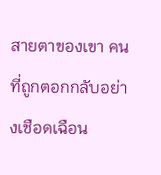สายตาของเขา คนที่ถูกตอกกลับอย่างเชือดเฉือน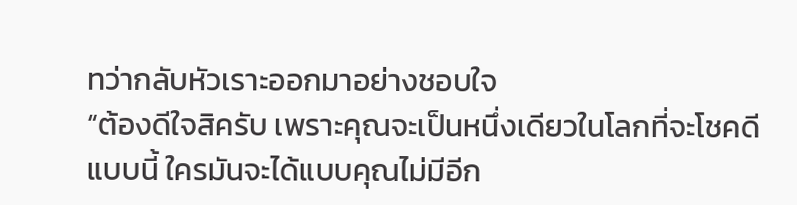ทว่ากลับหัวเราะออกมาอย่างชอบใจ
“ต้องดีใจสิครับ เพราะคุณจะเป็นหนึ่งเดียวในโลกที่จะโชคดีแบบนี้ ใครมันจะได้แบบคุณไม่มีอีก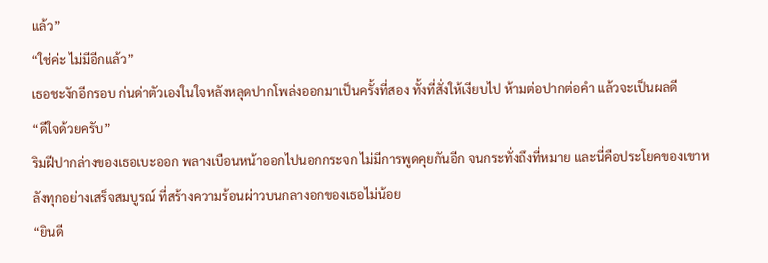แล้ว”
“ใช่ค่ะ ไม่มีอีกแล้ว”
เธอชะงักอีกรอบ ก่นด่าตัวเองในใจหลังหลุดปากโพล่งออกมาเป็นครั้งที่สอง ทั้งที่สั่งให้เงียบไป ห้ามต่อปากต่อคำ แล้วจะเป็นผลดี
“ดีใจด้วยครับ”
ริมฝีปากล่างของเธอเบะออก พลางเบือนหน้าออกไปนอกกระจก ไม่มีการพูดคุยกันอีก จนกระทั่งถึงที่หมาย และนี่คือประโยคของเขาหลังทุกอย่างเสร็จสมบูรณ์ ที่สร้างความร้อนผ่าวบนกลางอกของเธอไม่น้อย
“ยินดี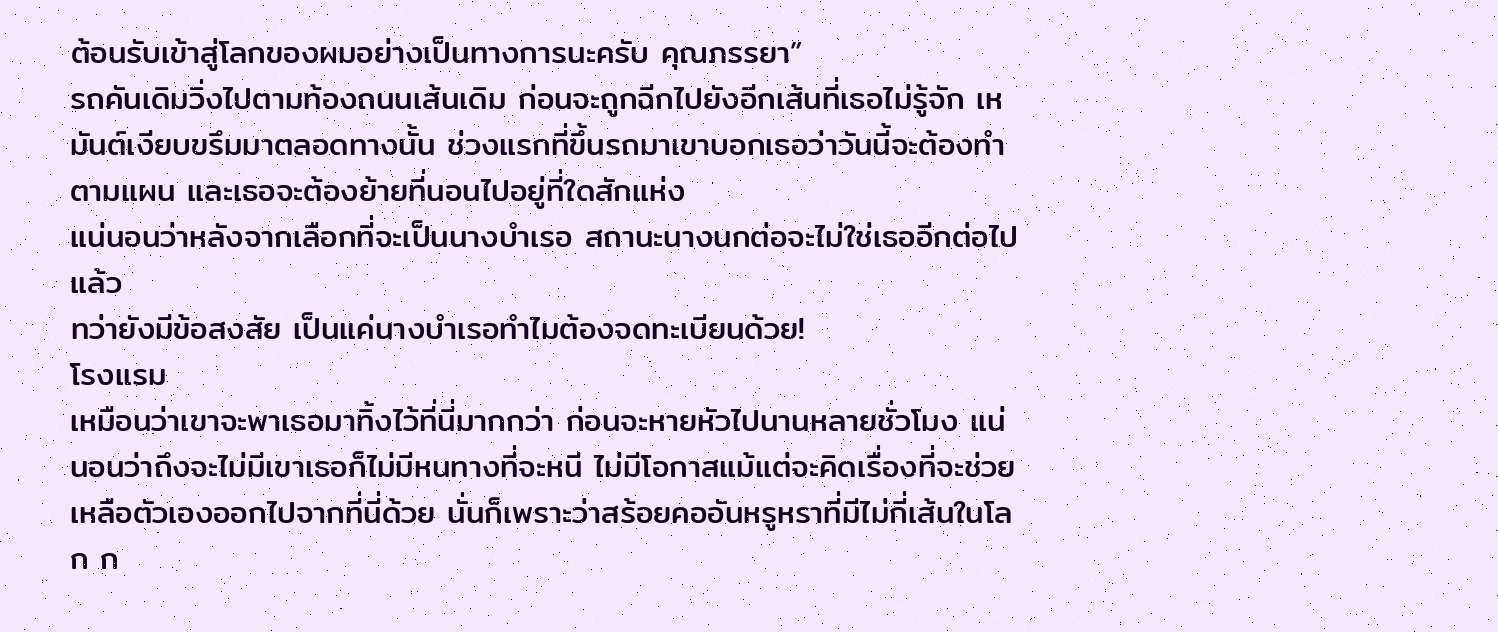ต้อนรับเข้าสู่โลกของผมอย่างเป็นทางการนะครับ คุณภรรยา”
รถคันเดิมวิ่งไปตามท้องถนนเส้นเดิม ก่อนจะถูกฉีกไปยังอีกเส้นที่เธอไม่รู้จัก เหมันต์เงียบขรึมมาตลอดทางนั้น ช่วงแรกที่ขึ้นรถมาเขาบอกเธอว่าวันนี้จะต้องทำตามแผน และเธอจะต้องย้ายที่นอนไปอยู่ที่ใดสักแห่ง
แน่นอนว่าหลังจากเลือกที่จะเป็นนางบำเรอ สถานะนางนกต่อจะไม่ใช่เธออีกต่อไปแล้ว
ทว่ายังมีข้อสงสัย เป็นแค่นางบำเรอทำไมต้องจดทะเบียนด้วย!
โรงแรม
เหมือนว่าเขาจะพาเธอมาทิ้งไว้ที่นี่มากกว่า ก่อนจะหายหัวไปนานหลายชั่วโมง แน่นอนว่าถึงจะไม่มีเขาเธอก็ไม่มีหนทางที่จะหนี ไม่มีโอกาสแม้แต่จะคิดเรื่องที่จะช่วยเหลือตัวเองออกไปจากที่นี่ด้วย นั่นก็เพราะว่าสร้อยคออันหรูหราที่มีไม่กี่เส้นในโลก ก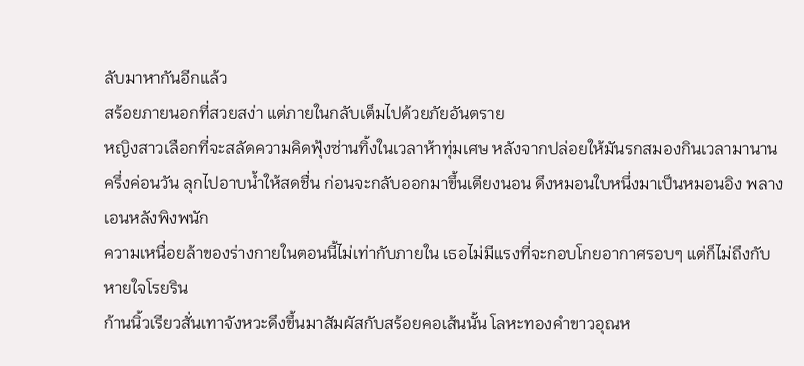ลับมาหากันอีกแล้ว
สร้อยภายนอกที่สวยสง่า แต่ภายในกลับเต็มไปด้วยภัยอันตราย
หญิงสาวเลือกที่จะสลัดความคิดฟุ้งซ่านทิ้งในเวลาห้าทุ่มเศษ หลังจากปล่อยให้มันรกสมองกินเวลามานานครึ่งค่อนวัน ลุกไปอาบน้ำให้สดชื่น ก่อนจะกลับออกมาขึ้นเตียงนอน ดึงหมอนใบหนึ่งมาเป็นหมอนอิง พลางเอนหลังพิงพนัก
ความเหนื่อยล้าของร่างกายในตอนนี้ไม่เท่ากับภายใน เธอไม่มีแรงที่จะกอบโกยอากาศรอบๆ แต่ก็ไม่ถึงกับหายใจโรยริน
ก้านนิ้วเรียวสั่นเทาจังหวะดึงขึ้นมาสัมผัสกับสร้อยคอเส้นนั้น โลหะทองคำขาวอุณห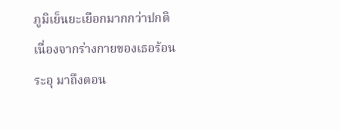ภูมิเย็นยะเยือกมากกว่าปกติเนื่องจากร่างกายของเธอร้อนระอุ มาถึงตอน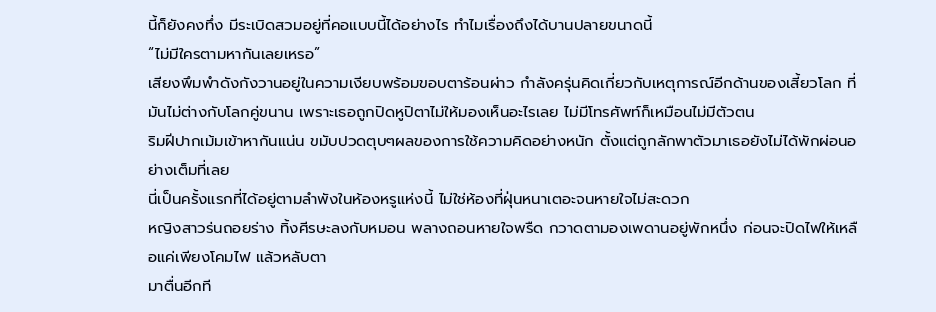นี้ก็ยังคงทึ่ง มีระเบิดสวมอยู่ที่คอแบบนี้ได้อย่างไร ทำไมเรื่องถึงได้บานปลายขนาดนี้
“ไม่มีใครตามหากันเลยเหรอ”
เสียงพึมพำดังกังวานอยู่ในความเงียบพร้อมขอบตาร้อนผ่าว กำลังครุ่นคิดเกี่ยวกับเหตุการณ์อีกด้านของเสี้ยวโลก ที่มันไม่ต่างกับโลกคู่ขนาน เพราะเธอถูกปิดหูปิตาไม่ให้มองเห็นอะไรเลย ไม่มีโทรศัพท์ก็เหมือนไม่มีตัวตน
ริมฝีปากเม้มเข้าหากันแน่น ขมับปวดตุบๆผลของการใช้ความคิดอย่างหนัก ตั้งแต่ถูกลักพาตัวมาเธอยังไม่ได้พักผ่อนอย่างเต็มที่เลย
นี่เป็นครั้งแรกที่ได้อยู่ตามลำพังในห้องหรูแห่งนี้ ไม่ใช่ห้องที่ฝุ่นหนาเตอะจนหายใจไม่สะดวก
หญิงสาวร่นถอยร่าง ทิ้งศีรษะลงกับหมอน พลางถอนหายใจพรืด กวาดตามองเพดานอยู่พักหนึ่ง ก่อนจะปิดไฟให้เหลือแค่เพียงโคมไฟ แล้วหลับตา
มาตื่นอีกที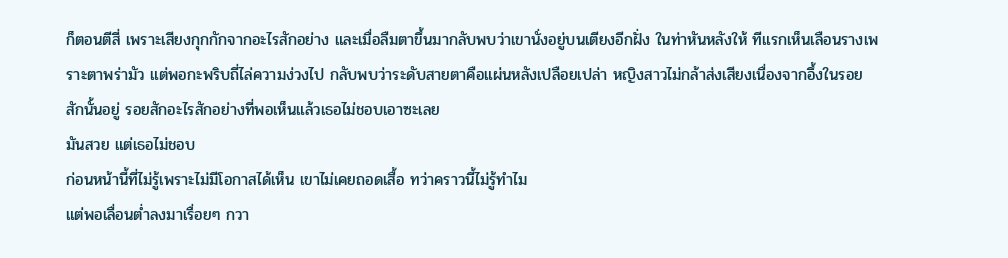ก็ตอนตีสี่ เพราะเสียงกุกกักจากอะไรสักอย่าง และเมื่อลืมตาขึ้นมากลับพบว่าเขานั่งอยู่บนเตียงอีกฝั่ง ในท่าหันหลังให้ ทีแรกเห็นเลือนรางเพราะตาพร่ามัว แต่พอกะพริบถี่ไล่ความง่วงไป กลับพบว่าระดับสายตาคือแผ่นหลังเปลือยเปล่า หญิงสาวไม่กล้าส่งเสียงเนื่องจากอึ้งในรอยสักนั้นอยู่ รอยสักอะไรสักอย่างที่พอเห็นแล้วเธอไม่ชอบเอาซะเลย
มันสวย แต่เธอไม่ชอบ
ก่อนหน้านี้ที่ไม่รู้เพราะไม่มีโอกาสได้เห็น เขาไม่เคยถอดเสื้อ ทว่าคราวนี้ไม่รู้ทำไม
แต่พอเลื่อนต่ำลงมาเรื่อยๆ กวา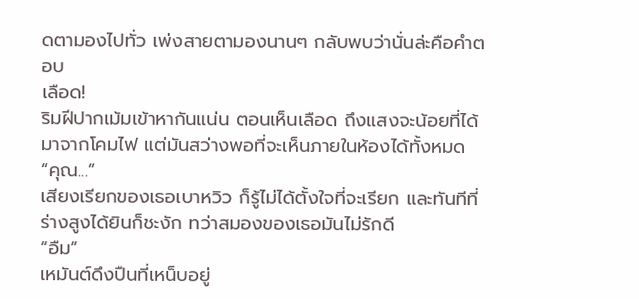ดตามองไปทั่ว เพ่งสายตามองนานๆ กลับพบว่านั่นล่ะคือคำตอบ
เลือด!
ริมฝีปากเม้มเข้าหากันแน่น ตอนเห็นเลือด ถึงแสงจะน้อยที่ได้มาจากโคมไฟ แต่มันสว่างพอที่จะเห็นภายในห้องได้ทั้งหมด
“คุณ...”
เสียงเรียกของเธอเบาหวิว ก็รู้ไม่ได้ตั้งใจที่จะเรียก และทันทีที่ร่างสูงได้ยินก็ชะงัก ทว่าสมองของเธอมันไม่รักดี
“อืม”
เหมันต์ดึงปืนที่เหน็บอยู่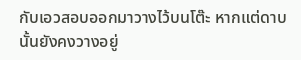กับเอวสอบออกมาวางไว้บนโต๊ะ หากแต่ดาบนั้นยังคงวางอยู่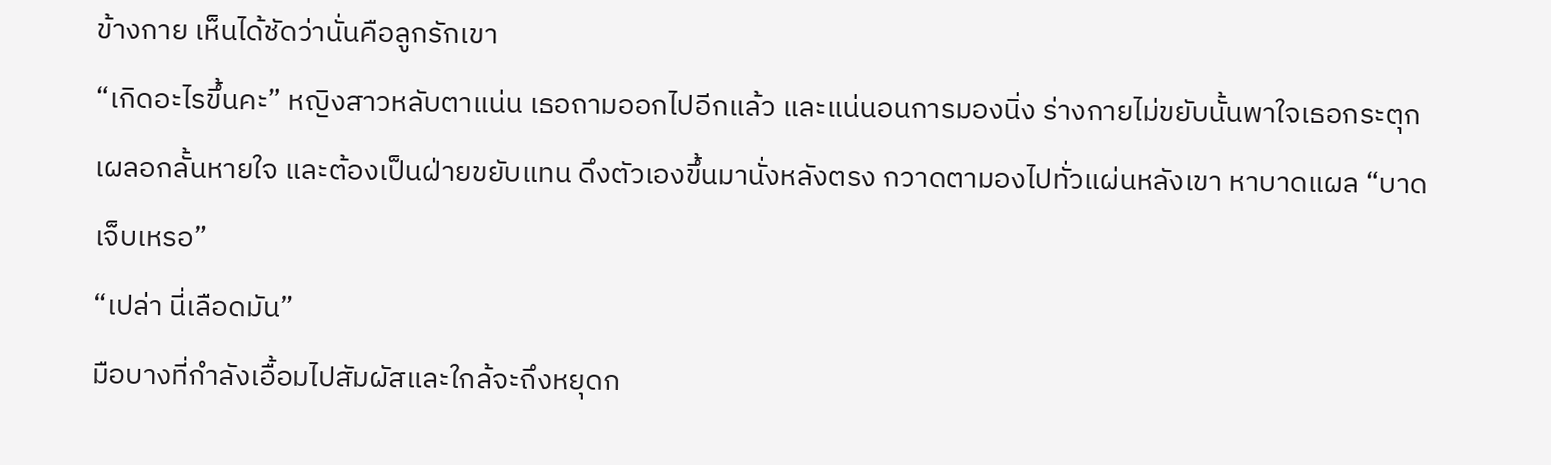ข้างกาย เห็นได้ชัดว่านั่นคือลูกรักเขา
“เกิดอะไรขึ้นคะ” หญิงสาวหลับตาแน่น เธอถามออกไปอีกแล้ว และแน่นอนการมองนิ่ง ร่างกายไม่ขยับนั้นพาใจเธอกระตุก เผลอกลั้นหายใจ และต้องเป็นฝ่ายขยับแทน ดึงตัวเองขึ้นมานั่งหลังตรง กวาดตามองไปทั่วแผ่นหลังเขา หาบาดแผล “บาดเจ็บเหรอ”
“เปล่า นี่เลือดมัน”
มือบางที่กำลังเอื้อมไปสัมผัสและใกล้จะถึงหยุดก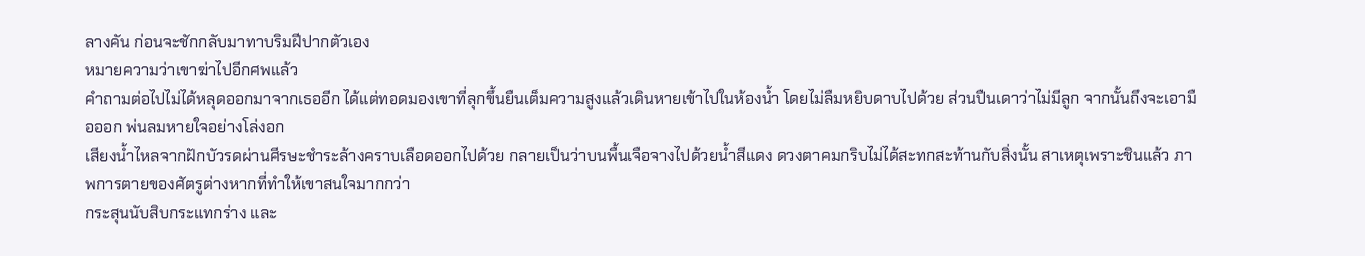ลางคัน ก่อนจะชักกลับมาทาบริมฝีปากตัวเอง
หมายความว่าเขาฆ่าไปอีกศพแล้ว
คำถามต่อไปไม่ได้หลุดออกมาจากเธออีก ได้แต่ทอดมองเขาที่ลุกขึ้นยืนเต็มความสูงแล้วเดินหายเข้าไปในห้องน้ำ โดยไม่ลืมหยิบดาบไปด้วย ส่วนปืนเดาว่าไม่มีลูก จากนั้นถึงจะเอามือออก พ่นลมหายใจอย่างโล่งอก
เสียงน้ำไหลจากฝักบัวรดผ่านศีรษะชำระล้างคราบเลือดออกไปด้วย กลายเป็นว่าบนพื้นเจือจางไปด้วยน้ำสีแดง ดวงตาคมกริบไม่ได้สะทกสะท้านกับสิ่งนั้น สาเหตุเพราะชินแล้ว ภาพการตายของศัตรูต่างหากที่ทำให้เขาสนใจมากกว่า
กระสุนนับสิบกระแทกร่าง และ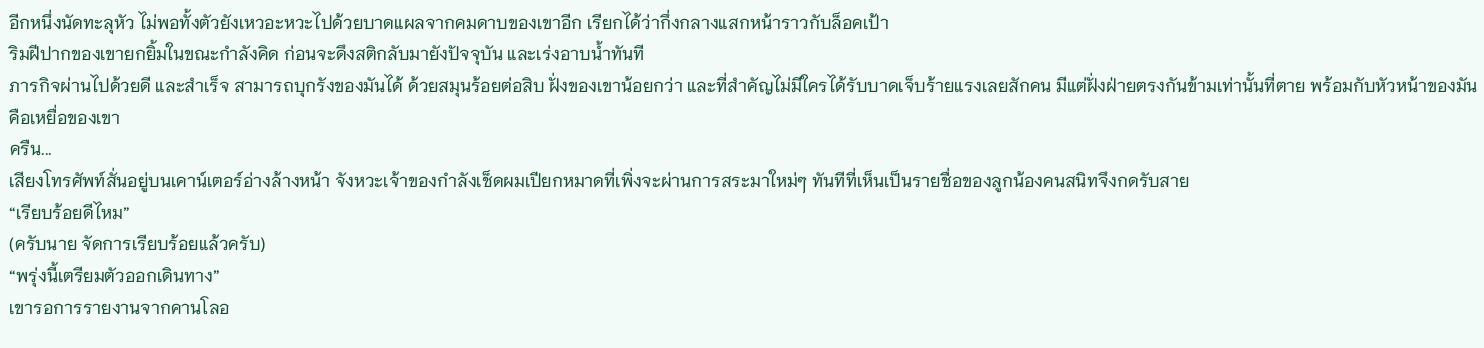อีกหนึ่งนัดทะลุหัว ไม่พอทั้งตัวยังเหวอะหวะไปด้วยบาดแผลจากคมดาบของเขาอีก เรียกได้ว่ากึ่งกลางแสกหน้าราวกับล็อคเป้า
ริมฝีปากของเขายกยิ้มในขณะกำลังคิด ก่อนจะดึงสติกลับมายังปัจจุบัน และเร่งอาบน้ำทันที
ภารกิจผ่านไปด้วยดี และสำเร็จ สามารถบุกรังของมันได้ ด้วยสมุนร้อยต่อสิบ ฝั่งของเขาน้อยกว่า และที่สำคัญไม่มีใครได้รับบาดเจ็บร้ายแรงเลยสักคน มีแต่ฝั่งฝ่ายตรงกันข้ามเท่านั้นที่ตาย พร้อมกับหัวหน้าของมันคือเหยื่อของเขา
ครืน...
เสียงโทรศัพท์สั่นอยู่บนเคาน์เตอร์อ่างล้างหน้า จังหวะเจ้าของกำลังเช็ดผมเปียกหมาดที่เพิ่งจะผ่านการสระมาใหม่ๆ ทันทีที่เห็นเป็นรายชื่อของลูกน้องคนสนิทจึงกดรับสาย
“เรียบร้อยดีไหม”
(ครับนาย จัดการเรียบร้อยแล้วครับ)
“พรุ่งนี้เตรียมตัวออกเดินทาง”
เขารอการรายงานจากคานโลอ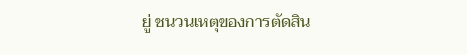ยู่ ชนวนเหตุของการตัดสิน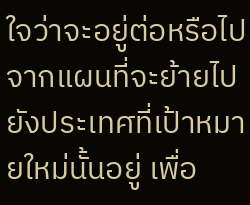ใจว่าจะอยู่ต่อหรือไป จากแผนที่จะย้ายไปยังประเทศที่เป้าหมายใหม่นั้นอยู่ เพื่อ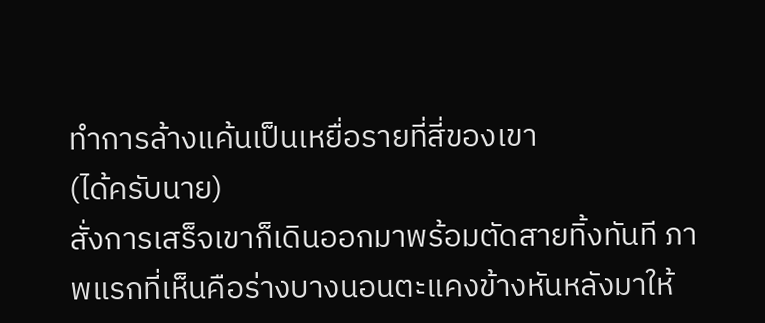ทำการล้างแค้นเป็นเหยื่อรายที่สี่ของเขา
(ได้ครับนาย)
สั่งการเสร็จเขาก็เดินออกมาพร้อมตัดสายทิ้งทันที ภาพแรกที่เห็นคือร่างบางนอนตะแคงข้างหันหลังมาให้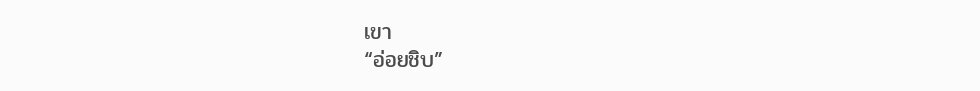เขา
“อ่อยชิบ”